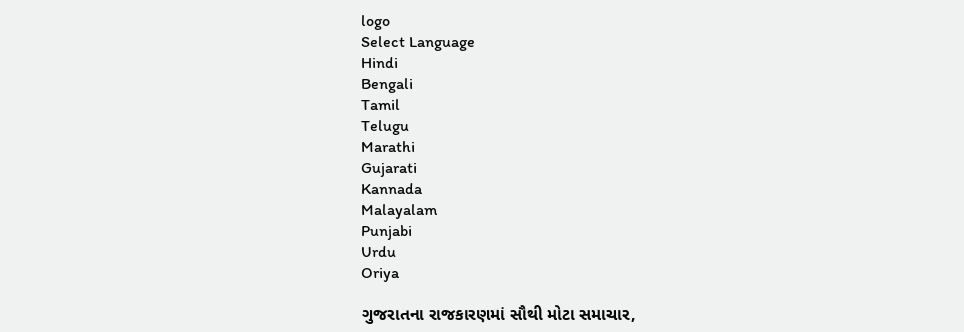logo
Select Language
Hindi
Bengali
Tamil
Telugu
Marathi
Gujarati
Kannada
Malayalam
Punjabi
Urdu
Oriya

ગુજરાતના રાજકારણમાં સૌથી મોટા સમાચાર,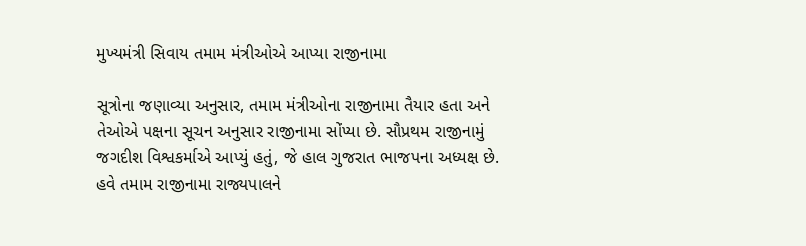મુખ્યમંત્રી સિવાય તમામ મંત્રીઓએ આપ્યા રાજીનામા

સૂત્રોના જણાવ્યા અનુસાર, તમામ મંત્રીઓના રાજીનામા તૈયાર હતા અને તેઓએ પક્ષના સૂચન અનુસાર રાજીનામા સોંપ્યા છે. સૌપ્રથમ રાજીનામું જગદીશ વિશ્વકર્માએ આપ્યું હતું, જે હાલ ગુજરાત ભાજપના અધ્યક્ષ છે. હવે તમામ રાજીનામા રાજ્યપાલને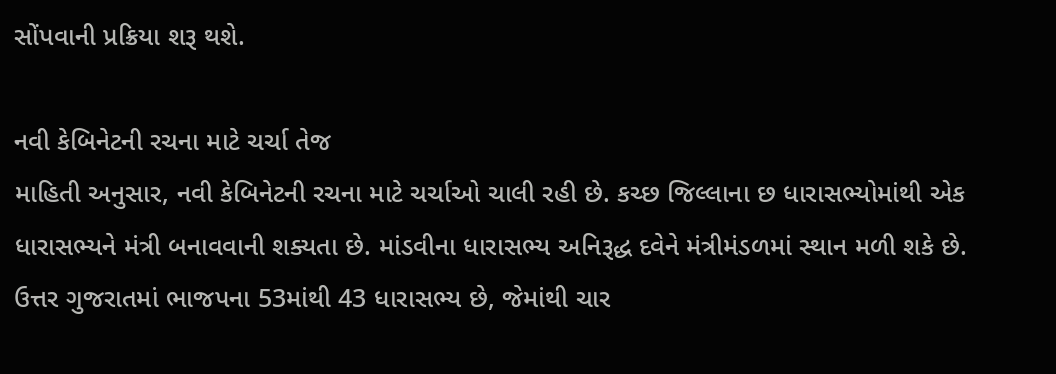સોંપવાની પ્રક્રિયા શરૂ થશે.

નવી કેબિનેટની રચના માટે ચર્ચા તેજ
માહિતી અનુસાર, નવી કેબિનેટની રચના માટે ચર્ચાઓ ચાલી રહી છે. કચ્છ જિલ્લાના છ ધારાસભ્યોમાંથી એક ધારાસભ્યને મંત્રી બનાવવાની શક્યતા છે. માંડવીના ધારાસભ્ય અનિરૂદ્ધ દવેને મંત્રીમંડળમાં સ્થાન મળી શકે છે. ઉત્તર ગુજરાતમાં ભાજપના 53માંથી 43 ધારાસભ્ય છે, જેમાંથી ચાર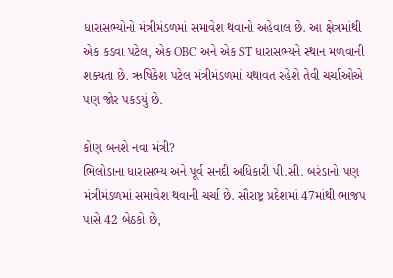ધારાસભ્યોનો મંત્રીમંડળમાં સમાવેશ થવાનો અહેવાલ છે. આ ક્ષેત્રમાંથી એક કડવા પટેલ, એક OBC અને એક ST ધારાસભ્યને સ્થાન મળવાની શક્યતા છે. ઋષિકેશ પટેલ મંત્રીમંડળમાં યથાવત રહેશે તેવી ચર્ચાઓએ પણ જોર પકડયું છે.

કોણ બનશે નવા મંત્રી?
ભિલોડાના ધારાસભ્ય અને પૂર્વ સનદી અધિકારી પી.સી. બરંડાનો પણ મંત્રીમંડળમાં સમાવેશ થવાની ચર્ચા છે. સૌરાષ્ટ્ર પ્રદેશમાં 47માંથી ભાજપ પાસે 42 બેઠકો છે,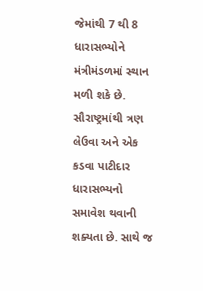જેમાંથી 7 થી 8 ધારાસભ્યોને મંત્રીમંડળમાં સ્થાન મળી શકે છે. સૌરાષ્ટ્રમાંથી ત્રણ લેઉવા અને એક કડવા પાટીદાર ધારાસભ્યનો સમાવેશ થવાની શક્યતા છે. સાથે જ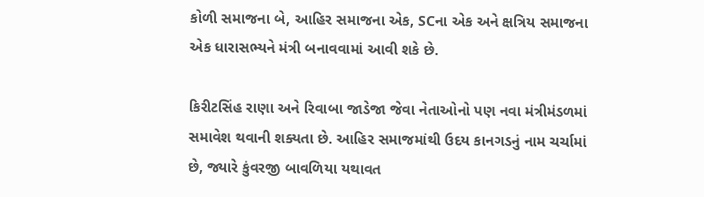કોળી સમાજના બે, આહિર સમાજના એક, SCના એક અને ક્ષત્રિય સમાજના એક ધારાસભ્યને મંત્રી બનાવવામાં આવી શકે છે.

કિરીટસિંહ રાણા અને રિવાબા જાડેજા જેવા નેતાઓનો પણ નવા મંત્રીમંડળમાં સમાવેશ થવાની શક્યતા છે. આહિર સમાજમાંથી ઉદય કાનગડનું નામ ચર્ચામાં છે, જ્યારે કુંવરજી બાવળિયા યથાવત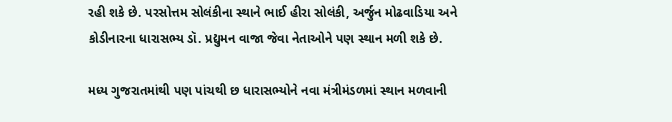રહી શકે છે. પરસોત્તમ સોલંકીના સ્થાને ભાઈ હીરા સોલંકી, અર્જુન મોઢવાડિયા અને કોડીનારના ધારાસભ્ય ડૉ. પ્રદ્યુમન વાજા જેવા નેતાઓને પણ સ્થાન મળી શકે છે.

મધ્ય ગુજરાતમાંથી પણ પાંચથી છ ધારાસભ્યોને નવા મંત્રીમંડળમાં સ્થાન મળવાની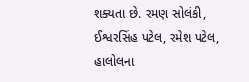શક્યતા છે. રમણ સોલંકી, ઈશ્વરસિંહ પટેલ, રમેશ પટેલ, હાલોલના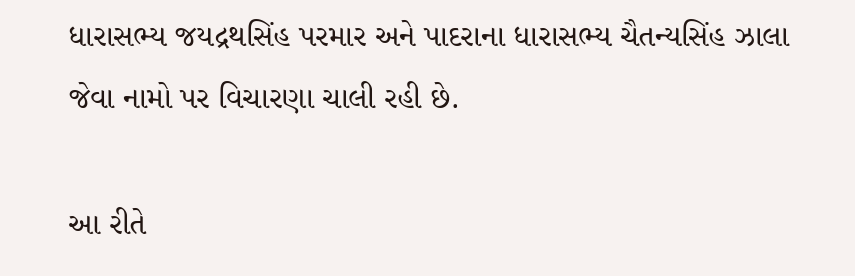ધારાસભ્ય જયદ્રથસિંહ પરમાર અને પાદરાના ધારાસભ્ય ચૈતન્યસિંહ ઝાલા જેવા નામો પર વિચારણા ચાલી રહી છે.

આ રીતે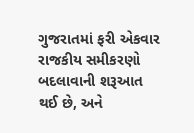ગુજરાતમાં ફરી એકવાર રાજકીય સમીકરણો બદલાવાની શરૂઆત થઈ છે, અને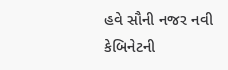હવે સૌની નજર નવી કેબિનેટની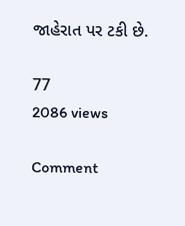જાહેરાત પર ટકી છે.

77
2086 views

Comment